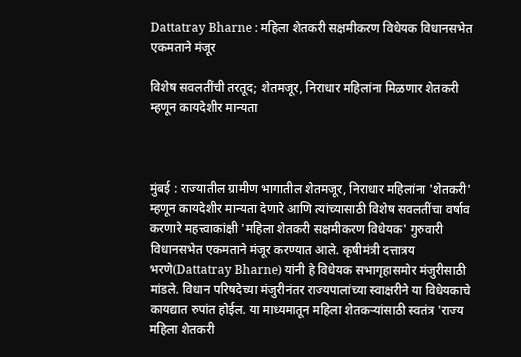Dattatray Bharne : महिला शेतकरी सक्षमीकरण विधेयक विधानसभेत एकमताने मंजूर

विशेष सवलतींची तरतूद; शेतमजूर, निराधार महिलांना मिळणार शेतकरी म्हणून कायदेशीर मान्यता



मुंबई : राज्यातील ग्रामीण भागातील शेतमजूर, निराधार महिलांना 'शेतकरी' म्हणून कायदेशीर मान्यता देणारे आणि त्यांच्यासाठी विशेष सवलतींचा वर्षाव करणारे महत्त्वाकांक्षी 'महिला शेतकरी सक्षमीकरण विधेयक' गुरुवारी विधानसभेत एकमताने मंजूर करण्यात आले. कृषीमंत्री दत्तात्रय भरणे(Dattatray Bharne) यांनी हे विधेयक सभागृहासमोर मंजुरीसाठी मांडले. विधान परिषदेच्या मंजुरीनंतर राज्यपालांच्या स्वाक्षरीने या विधेयकाचे कायद्यात रुपांत होईल. या माध्यमातून महिला शेतकऱ्यांसाठी स्वतंत्र 'राज्य महिला शेतकरी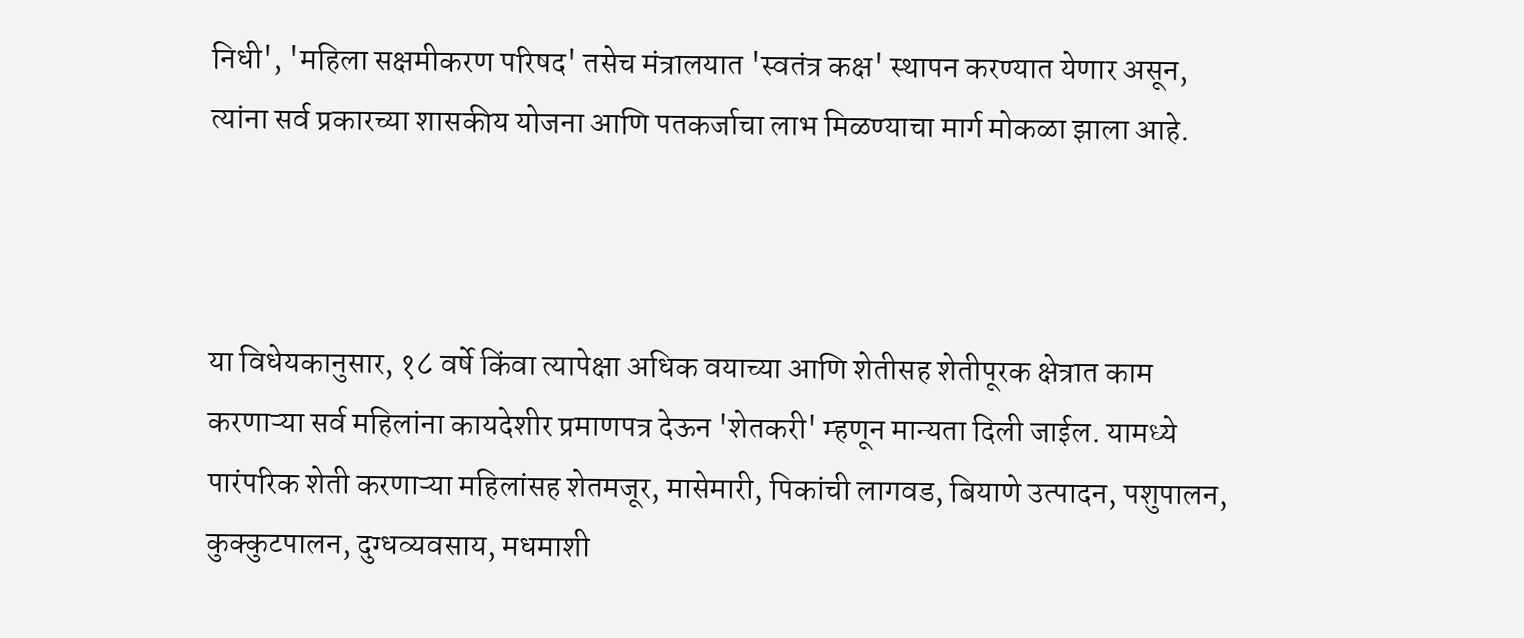निधी', 'महिला सक्षमीकरण परिषद' तसेच मंत्रालयात 'स्वतंत्र कक्ष' स्थापन करण्यात येणार असून, त्यांना सर्व प्रकारच्या शासकीय योजना आणि पतकर्जाचा लाभ मिळण्याचा मार्ग मोकळा झाला आहे.



या विधेयकानुसार, १८ वर्षे किंवा त्यापेक्षा अधिक वयाच्या आणि शेतीसह शेतीपूरक क्षेत्रात काम करणाऱ्या सर्व महिलांना कायदेशीर प्रमाणपत्र देऊन 'शेतकरी' म्हणून मान्यता दिली जाईल. यामध्ये पारंपरिक शेती करणाऱ्या महिलांसह शेतमजूर, मासेमारी, पिकांची लागवड, बियाणे उत्पादन, पशुपालन, कुक्कुटपालन, दुग्धव्यवसाय, मधमाशी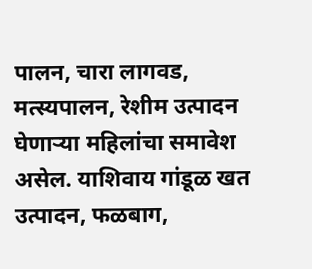पालन, चारा लागवड, मत्स्यपालन, रेशीम उत्पादन घेणाऱ्या महिलांचा समावेश असेल. याशिवाय गांडूळ खत उत्पादन, फळबाग,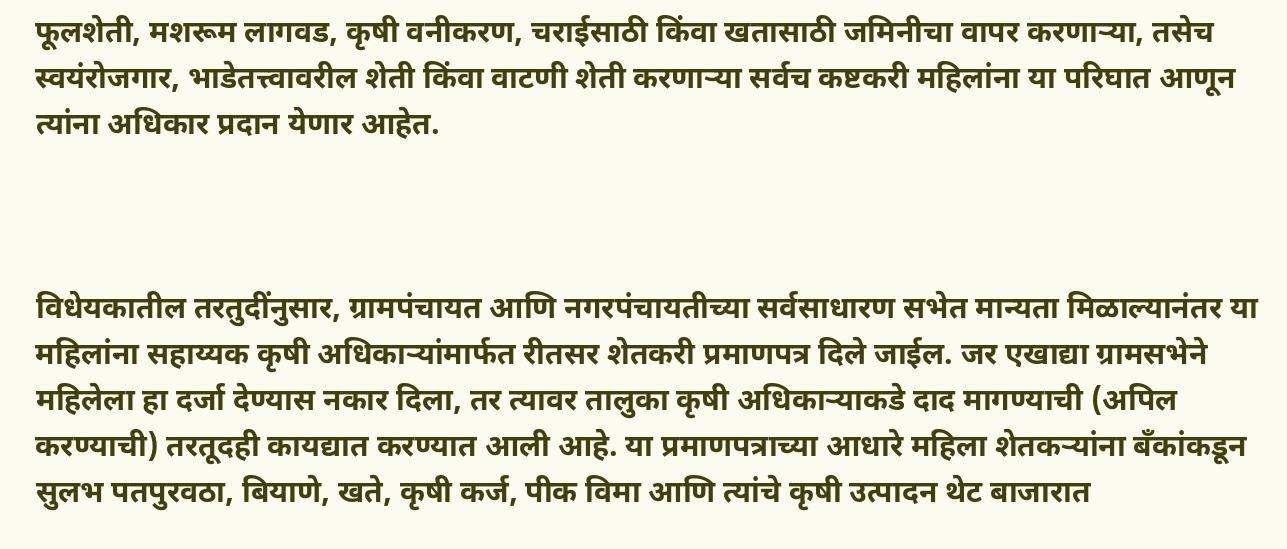फूलशेती, मशरूम लागवड, कृषी वनीकरण, चराईसाठी किंवा खतासाठी जमिनीचा वापर करणाऱ्या, तसेच स्वयंरोजगार, भाडेतत्त्वावरील शेती किंवा वाटणी शेती करणाऱ्या सर्वच कष्टकरी महिलांना या परिघात आणून त्यांना अधिकार प्रदान येणार आहेत.



विधेयकातील तरतुदींनुसार, ग्रामपंचायत आणि नगरपंचायतीच्या सर्वसाधारण सभेत मान्यता मिळाल्यानंतर या महिलांना सहाय्यक कृषी अधिकाऱ्यांमार्फत रीतसर शेतकरी प्रमाणपत्र दिले जाईल. जर एखाद्या ग्रामसभेने महिलेला हा दर्जा देण्यास नकार दिला, तर त्यावर तालुका कृषी अधिकाऱ्याकडे दाद मागण्याची (अपिल करण्याची) तरतूदही कायद्यात करण्यात आली आहे. या प्रमाणपत्राच्या आधारे महिला शेतकऱ्यांना बँकांकडून सुलभ पतपुरवठा, बियाणे, खते, कृषी कर्ज, पीक विमा आणि त्यांचे कृषी उत्पादन थेट बाजारात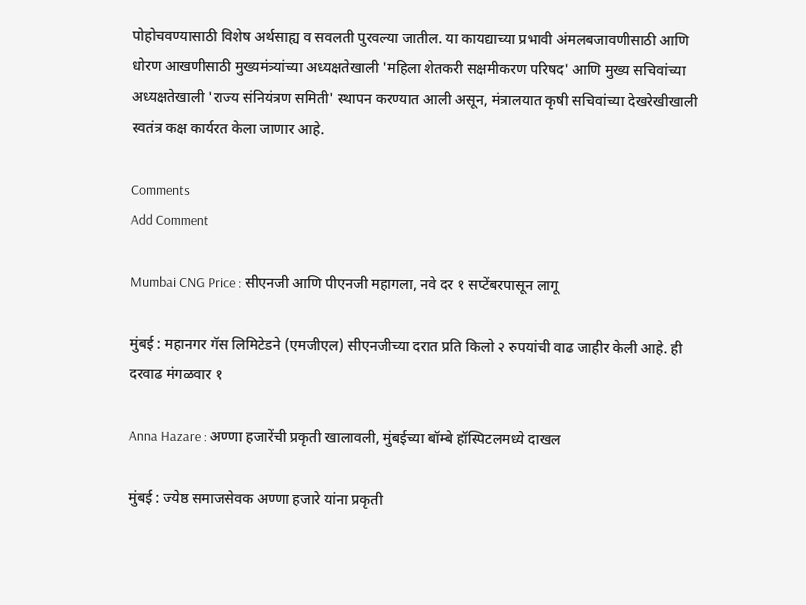पोहोचवण्यासाठी विशेष अर्थसाह्य व सवलती पुरवल्या जातील. या कायद्याच्या प्रभावी अंमलबजावणीसाठी आणि धोरण आखणीसाठी मुख्यमंत्र्यांच्या अध्यक्षतेखाली 'महिला शेतकरी सक्षमीकरण परिषद' आणि मुख्य सचिवांच्या अध्यक्षतेखाली 'राज्य संनियंत्रण समिती' स्थापन करण्यात आली असून, मंत्रालयात कृषी सचिवांच्या देखरेखीखाली स्वतंत्र कक्ष कार्यरत केला जाणार आहे.

Comments
Add Comment

Mumbai CNG Price : सीएनजी आणि पीएनजी महागला, नवे दर १ सप्टेंबरपासून लागू

मुंबई : महानगर गॅस लिमिटेडने (एमजीएल) सीएनजीच्या दरात प्रति किलो २ रुपयांची वाढ जाहीर केली आहे. ही दरवाढ मंगळवार १

Anna Hazare : अण्णा हजारेंची प्रकृती खालावली, मुंबईच्या बॉम्बे हॉस्पिटलमध्ये दाखल

मुंबई : ज्येष्ठ समाजसेवक अण्णा हजारे यांना प्रकृती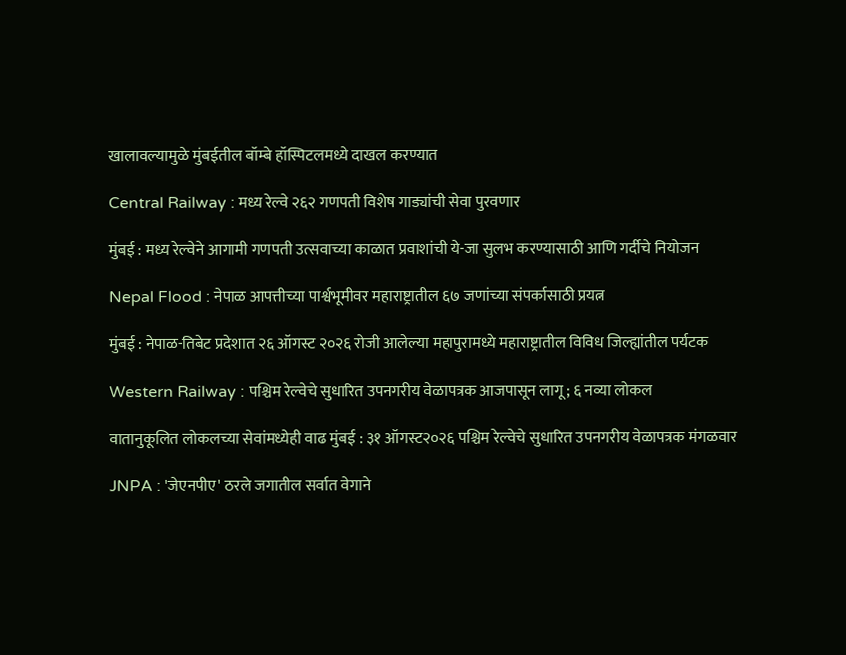खालावल्यामुळे मुंबईतील बॉम्बे हॉस्पिटलमध्ये दाखल करण्यात

Central Railway : मध्य रेल्वे २६२ गणपती विशेष गाड्यांची सेवा पुरवणार

मुंबई : मध्य रेल्वेने आगामी गणपती उत्सवाच्या काळात प्रवाशांची ये-जा सुलभ करण्यासाठी आणि गर्दीचे नियोजन

Nepal Flood : नेपाळ आपत्तीच्या पार्श्वभूमीवर महाराष्ट्रातील ६७ जणांच्या संपर्कासाठी प्रयत्न

मुंबई : नेपाळ-तिबेट प्रदेशात २६ ऑगस्ट २०२६ रोजी आलेल्या महापुरामध्ये महाराष्ट्रातील विविध जिल्ह्यांतील पर्यटक

Western Railway : पश्चिम रेल्वेचे सुधारित उपनगरीय वेळापत्रक आजपासून लागू; ६ नव्या लोकल

वातानुकूलित लोकलच्या सेवांमध्येही वाढ मुंबई : ३१ ऑगस्ट२०२६ पश्चिम रेल्वेचे सुधारित उपनगरीय वेळापत्रक मंगळवार

JNPA : 'जेएनपीए' ठरले जगातील सर्वात वेगाने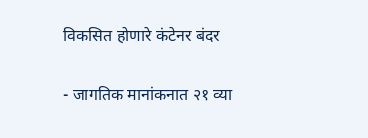विकसित होणारे कंटेनर बंदर

- जागतिक मानांकनात २१ व्या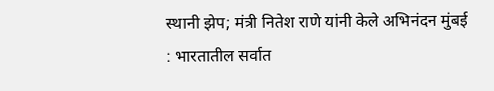स्थानी झेप; मंत्री नितेश राणे यांनी केले अभिनंदन मुंबई : भारतातील सर्वात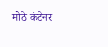मोठे कंटेनर